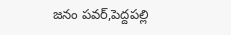జనం పవర్,పెద్దపల్లి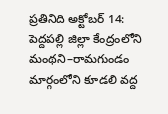ప్రతినిది అక్టోబర్ 14:
పెద్దపల్లి జిల్లా కేంద్రంలోని మంథని–రామగుండం మార్గంలోని కూడలి వద్ద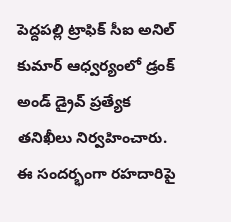పెద్దపల్లి ట్రాఫిక్ సీఐ అనిల్ కుమార్ ఆధ్వర్యంలో డ్రంక్ అండ్ డ్రైవ్ ప్రత్యేక తనిఖీలు నిర్వహించారు. ఈ సందర్భంగా రహదారిపై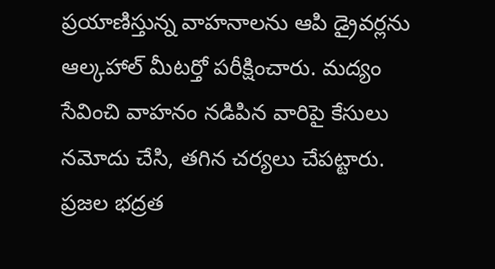ప్రయాణిస్తున్న వాహనాలను ఆపి డ్రైవర్లను ఆల్కహాల్ మీటర్తో పరీక్షించారు. మద్యం సేవించి వాహనం నడిపిన వారిపై కేసులు నమోదు చేసి, తగిన చర్యలు చేపట్టారు. ప్రజల భద్రత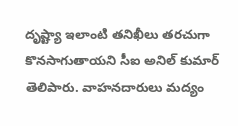దృష్ట్యా ఇలాంటి తనిఖీలు తరచుగా కొనసాగుతాయని సీఐ అనిల్ కుమార్ తెలిపారు. వాహనదారులు మద్యం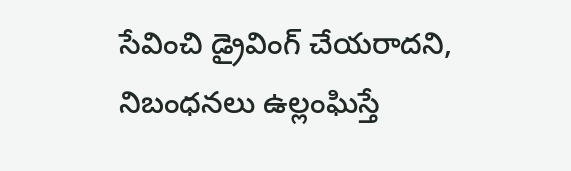సేవించి డ్రైవింగ్ చేయరాదని, నిబంధనలు ఉల్లంఘిస్తే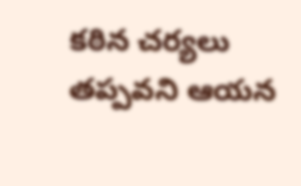కఠిన చర్యలు తప్పవని ఆయన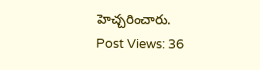హెచ్చరించారు.
Post Views: 36